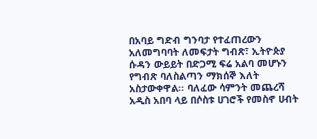በአባይ ግድብ ግንባታ የተፈጠረውን አለመግባባት ለመፍታት ግብጽ፣ ኢትዮጵያ ሱዳን ውይይት በድጋሚ ፍሬ አልባ መሆኑን የግብጽ ባለስልጣን ማክሰኞ እለት አስታውቀዋል፡፡ ባለፈው ሳምንት መጨረሻ አዲስ አበባ ላይ በሶስቱ ሀገሮች የመስኖ ሀብት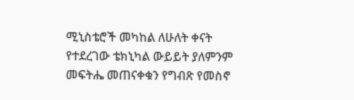ሚኒስቴሮች መካከል ለሁለት ቀናት የተደረገው ቴክኒካል ውይይት ያለምንም መፍትሔ መጠናቀቁን የግብጽ የመስኖ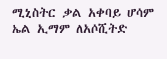ሚኒስትር ቃል አቀባይ ሆሳም ኤል ኢማም ለአሶሺትድ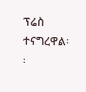ፕሬስ ተናግረዋል፡፡